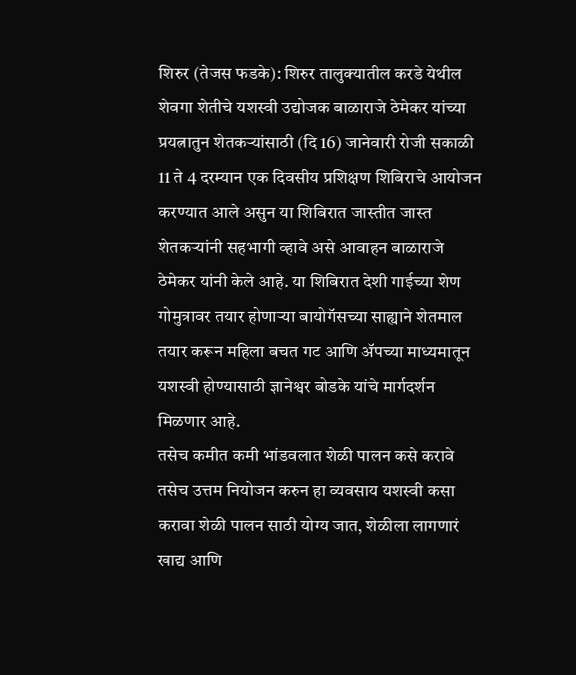शिरुर (तेजस फडके): शिरुर तालुक्यातील करडे येथील शेवगा शेतीचे यशस्वी उद्योजक बाळाराजे ठेमेकर यांच्या प्रयत्नातुन शेतकऱ्यांसाठी (दि 16) जानेवारी रोजी सकाळी 11 ते 4 दरम्यान एक दिवसीय प्रशिक्षण शिबिराचे आयोजन करण्यात आले असुन या शिबिरात जास्तीत जास्त शेतकऱ्यांनी सहभागी व्हावे असे आवाहन बाळाराजे ठेमेकर यांनी केले आहे. या शिबिरात देशी गाईच्या शेण गोमुत्रावर तयार होणाऱ्या बायोगॅसच्या साह्याने शेतमाल तयार करून महिला बचत गट आणि ॲपच्या माध्यमातून यशस्वी होण्यासाठी ज्ञानेश्वर बोडके यांचे मार्गदर्शन मिळणार आहे.
तसेच कमीत कमी भांडवलात शेळी पालन कसे करावे तसेच उत्तम नियोजन करुन हा व्यवसाय यशस्वी कसा करावा शेळी पालन साठी योग्य जात, शेळीला लागणारं खाद्य आणि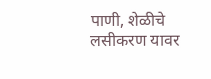पाणी, शेळीचे लसीकरण यावर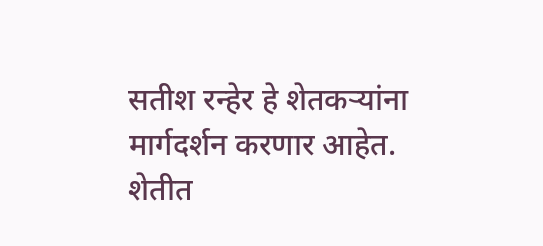सतीश रन्हेर हे शेतकऱ्यांना मार्गदर्शन करणार आहेत. शेतीत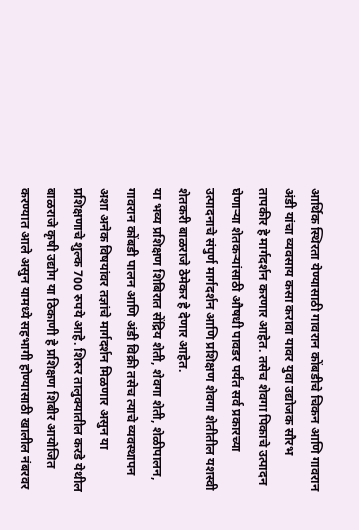आर्थिक स्थिरता येण्यासाठी गावरान कोंबडीचे चिकन आणि गावरान अंडी यांचा व्यवसाय कसा करावा यावर युवा उद्योजक सौरभ तापकीर हे मार्गदर्शन करणार आहेत. तसेच शेवगा पिकाचे उत्पादन घेणाऱ्या शेतकऱ्यांसाठी औषधी पावडर पर्यंत सर्व प्रकारच्या उत्पादनाचे संपुर्ण मार्गदर्शन आणि प्रशिक्षण शेवगा शेतीतील यशस्वी शेतकरी बाळराजे ठेमेकर हे देणार आहेत.
या भव्य प्रशिक्षण शिबिरात सेंद्रिय शेती, शेवगा शेती, शेळीपालन, गावरान कोंबडी पालन आणि अंडी विक्री तसेच त्याचे व्यवस्थापन अशा अनेक विषयांवर तज्ञांचे मार्गदर्शन मिळणार असुन या प्रशिक्षणाचे शुल्क 700 रुपये आहे. शिरुर तालुक्यातील करडे येथील बाळराजे कृषी उद्योग या ठिकाणी हे प्रशिक्षण शिबीर आयोजित करण्यात आले असुन यामध्ये सहभागी होण्यासाठी खालील नंबरवर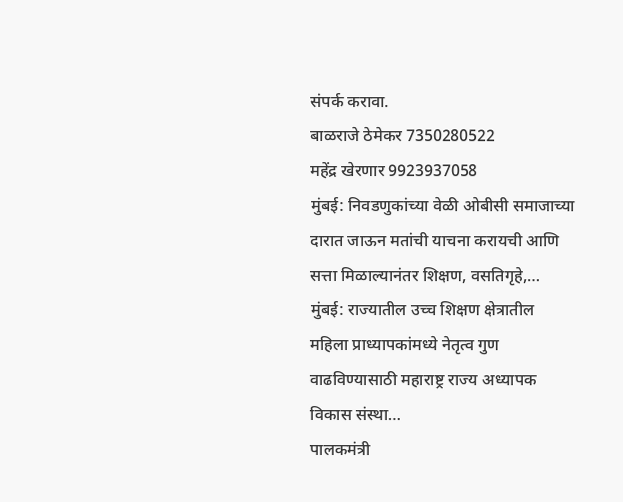संपर्क करावा.
बाळराजे ठेमेकर 7350280522
महेंद्र खेरणार 9923937058
मुंबई: निवडणुकांच्या वेळी ओबीसी समाजाच्या दारात जाऊन मतांची याचना करायची आणि सत्ता मिळाल्यानंतर शिक्षण, वसतिगृहे,…
मुंबई: राज्यातील उच्च शिक्षण क्षेत्रातील महिला प्राध्यापकांमध्ये नेतृत्व गुण वाढविण्यासाठी महाराष्ट्र राज्य अध्यापक विकास संस्था…
पालकमंत्री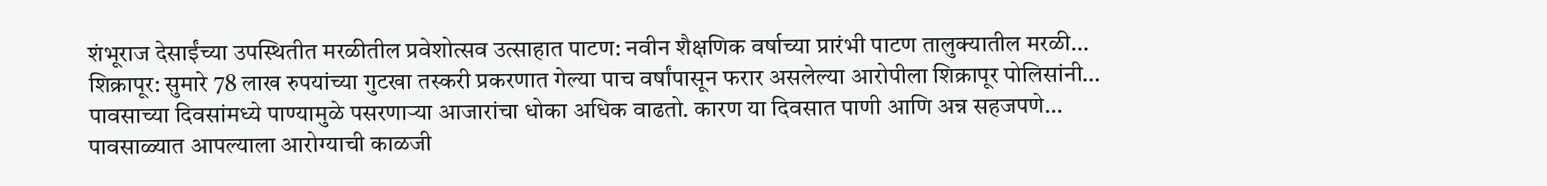शंभूराज देसाईंच्या उपस्थितीत मरळीतील प्रवेशोत्सव उत्साहात पाटण: नवीन शैक्षणिक वर्षाच्या प्रारंभी पाटण तालुक्यातील मरळी…
शिक्रापूर: सुमारे 78 लाख रुपयांच्या गुटखा तस्करी प्रकरणात गेल्या पाच वर्षांपासून फरार असलेल्या आरोपीला शिक्रापूर पोलिसांनी…
पावसाच्या दिवसांमध्ये पाण्यामुळे पसरणाऱ्या आजारांचा धोका अधिक वाढतो. कारण या दिवसात पाणी आणि अन्न सहजपणे…
पावसाळ्यात आपल्याला आरोग्याची काळजी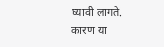घ्यावी लागते. कारण या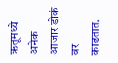ऋतूमध्ये अनेक आजार डोकं वर काढतात.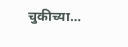चुकीच्या…